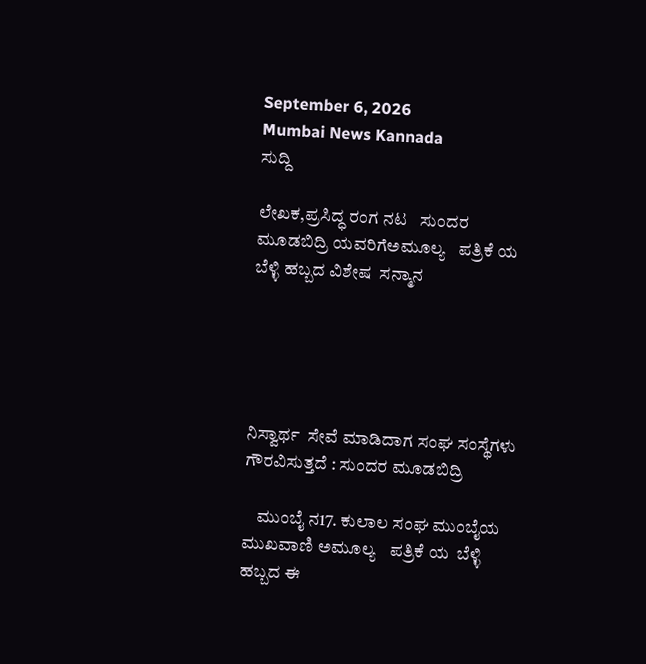September 6, 2026
Mumbai News Kannada
ಸುದ್ದಿ

ಲೇಖಕ,ಪ್ರಸಿದ್ಧ ರಂಗ ನಟ   ಸುಂದರ ಮೂಡಬಿದ್ರಿ ಯವರಿಗೆಅಮೂಲ್ಯ   ಪತ್ರಿಕೆ ಯ  ಬೆಳ್ಳಿ ಹಬ್ಬದ ವಿಶೇಷ  ಸನ್ಮಾನ





ನಿಸ್ವಾರ್ಥ  ಸೇವೆ ಮಾಡಿದಾಗ ಸಂಘ ಸಂಸ್ಥೆಗಳು ಗೌರವಿಸುತ್ತದೆ : ಸುಂದರ ಮೂಡಬಿದ್ರಿ

    ಮುಂಬೈ ನ17. ಕುಲಾಲ ಸಂಘ ಮುಂಬೈಯ ಮುಖವಾಣಿ ಅಮೂಲ್ಯ   ಪತ್ರಿಕೆ ಯ  ಬೆಳ್ಳಿ ಹಬ್ಬದ ಈ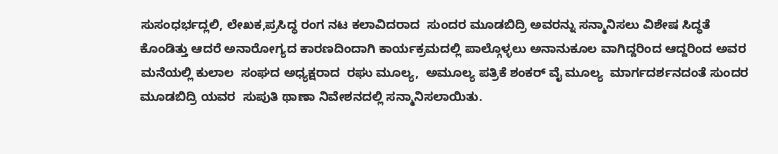ಸುಸಂಧರ್ಭದ್ಲಲಿ, ಲೇಖಕ,ಪ್ರಸಿದ್ಧ ರಂಗ ನಟ ಕಲಾವಿದರಾದ  ಸುಂದರ ಮೂಡಬಿದ್ರಿ ಅವರನ್ನು ಸನ್ಮಾನಿಸಲು ವಿಶೇಷ ಸಿದ್ಧತೆ ಕೊಂಡಿತ್ತು ಆದರೆ ಅನಾರೋಗ್ಯದ ಕಾರಣದಿಂದಾಗಿ ಕಾರ್ಯಕ್ರಮದಲ್ಲಿ ಪಾಲ್ಗೊಳ್ಳಲು ಅನಾನುಕೂಲ ವಾಗಿದ್ದರಿಂದ ಆದ್ದರಿಂದ ಅವರ ಮನೆಯಲ್ಲಿ ಕುಲಾಲ  ಸಂಘದ ಅಧ್ಯಕ್ಷರಾದ  ರಘು ಮೂಲ್ಯ,  ಅಮೂಲ್ಯ ಪತ್ರಿಕೆ ಶಂಕರ್ ವೈ ಮೂಲ್ಯ  ಮಾರ್ಗದರ್ಶನದಂತೆ ಸುಂದರ ಮೂಡಬಿದ್ರಿ ಯವರ  ಸುಪುತಿ ಥಾಣಾ ನಿವೇಶನದಲ್ಲಿ ಸನ್ಮಾನಿಸಲಾಯಿತು.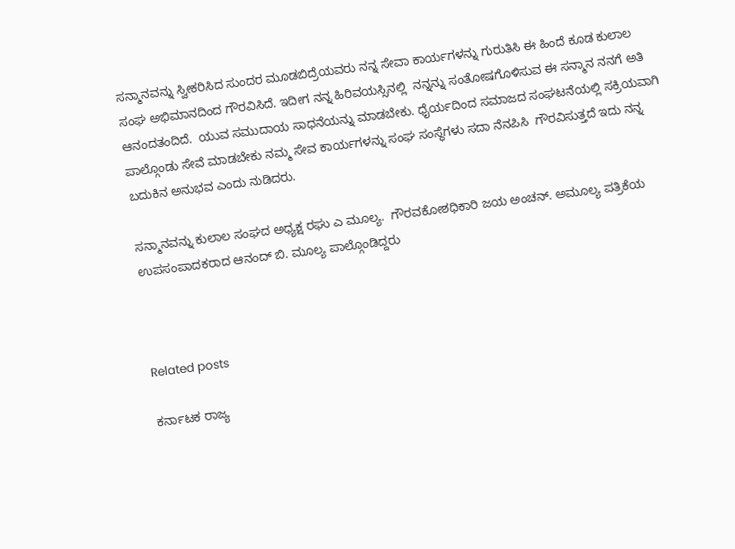ಸನ್ಮಾನವನ್ನು ಸ್ವೀಕರಿಸಿದ ಸುಂದರ ಮೂಡಬಿದ್ರೆಯವರು ನನ್ನ ಸೇವಾ ಕಾರ್ಯಗಳನ್ನು ಗುರುತಿಸಿ ಈ ಹಿಂದೆ ಕೂಡ ಕುಲಾಲ ಸಂಘ ಅಭಿಮಾನದಿಂದ ಗೌರವಿಸಿದೆ. ಇದೀಗ ನನ್ನ ಹಿರಿವಯಸ್ಸಿನಲ್ಲಿ  ನನ್ನನ್ನು ಸಂತೋಷಗೊಳಿಸುವ ಈ ಸನ್ಮಾನ ನನಗೆ ಅತಿ ಆನಂದತಂದಿದೆ.  ಯುವ ಸಮುದಾಯ ಸಾಧನೆಯನ್ನು ಮಾಡಬೇಕು. ಧೈರ್ಯದಿಂದ ಸಮಾಜದ ಸಂಘಟನೆಯಲ್ಲಿ ಸಕ್ರಿಯವಾಗಿ ಪಾಲ್ಗೊಂಡು ಸೇವೆ ಮಾಡಬೇಕು ನಮ್ಮ ಸೇವ ಕಾರ್ಯಗಳನ್ನು ಸಂಘ ಸಂಸ್ಥೆಗಳು ಸದಾ ನೆನಪಿಸಿ  ಗೌರವಿಸುತ್ತದೆ ಇದು ನನ್ನ ಬದುಕಿನ ಅನುಭವ ಎಂದು ನುಡಿದರು.

ಸನ್ಮಾನವನ್ನು ಕುಲಾಲ ಸಂಘದ ಅಧ್ಯಕ್ಷ ರಘು ಎ ಮೂಲ್ಯ.  ಗೌರವಕೋಶಧಿಕಾರಿ ಜಯ ಅಂಚನ್. ಅಮೂಲ್ಯ ಪತ್ರಿಕೆಯ ಉಪಸಂಪಾದಕರಾದ ಆನಂದ್ ಬಿ. ಮೂಲ್ಯ ಪಾಲ್ಗೊಂಡಿದ್ದರು



Related posts

ಕರ್ನಾಟಕ ರಾಜ್ಯ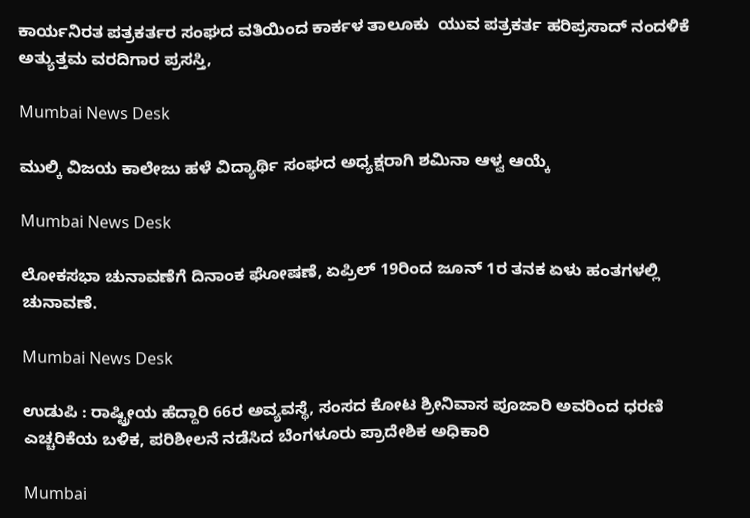ಕಾರ್ಯನಿರತ ಪತ್ರಕರ್ತರ ಸಂಘದ ವತಿಯಿಂದ ಕಾರ್ಕಳ ತಾಲೂಕು  ಯುವ ಪತ್ರಕರ್ತ ಹರಿಪ್ರಸಾದ್ ನಂದಳಿಕೆ  ಅತ್ಯುತ್ತಮ ವರದಿಗಾರ ಪ್ರಸಸ್ತಿ,

Mumbai News Desk

ಮುಲ್ಕಿ ವಿಜಯ ಕಾಲೇಜು ಹಳೆ ವಿದ್ಯಾರ್ಥಿ ಸಂಘದ ಅಧ್ಯಕ್ಷರಾಗಿ ಶಮಿನಾ ಆಳ್ವ ಆಯ್ಕೆ

Mumbai News Desk

ಲೋಕಸಭಾ ಚುನಾವಣೆಗೆ ದಿನಾಂಕ ಘೋಷಣೆ, ಏಪ್ರಿಲ್ 19ರಿಂದ ಜೂನ್ 1ರ ತನಕ ಏಳು ಹಂತಗಳಲ್ಲಿ ಚುನಾವಣೆ.

Mumbai News Desk

ಉಡುಪಿ : ರಾಷ್ಟ್ರೀಯ ಹೆದ್ದಾರಿ 66ರ ಅವ್ಯವಸ್ಥೆ, ಸಂಸದ ಕೋಟ ಶ್ರೀನಿವಾಸ ಪೂಜಾರಿ ಅವರಿಂದ ಧರಣಿ ಎಚ್ಚರಿಕೆಯ ಬಳಿಕ, ಪರಿಶೀಲನೆ ನಡೆಸಿದ ಬೆಂಗಳೂರು ಪ್ರಾದೇಶಿಕ ಅಧಿಕಾರಿ

Mumbai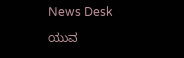News Desk

ಯುವ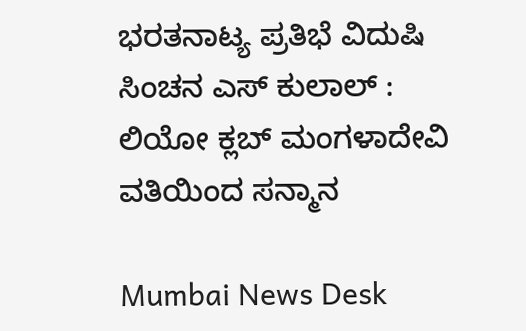ಭರತನಾಟ್ಯ ಪ್ರತಿಭೆ ವಿದುಷಿ ಸಿಂಚನ ಎಸ್ ಕುಲಾಲ್ : ಲಿಯೋ ಕ್ಲಬ್ ಮಂಗಳಾದೇವಿ ವತಿಯಿಂದ ಸನ್ಮಾನ

Mumbai News Desk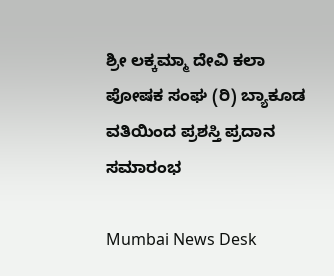ಶ್ರೀ ಲಕ್ಕಮ್ಮಾ ದೇವಿ ಕಲಾ ಪೋಷಕ ಸಂಘ (ರಿ) ಬ್ಯಾಕೂಡ ವತಿಯಿಂದ ಪ್ರಶಸ್ತಿ ಪ್ರದಾನ ಸಮಾರಂಭ

Mumbai News Desk